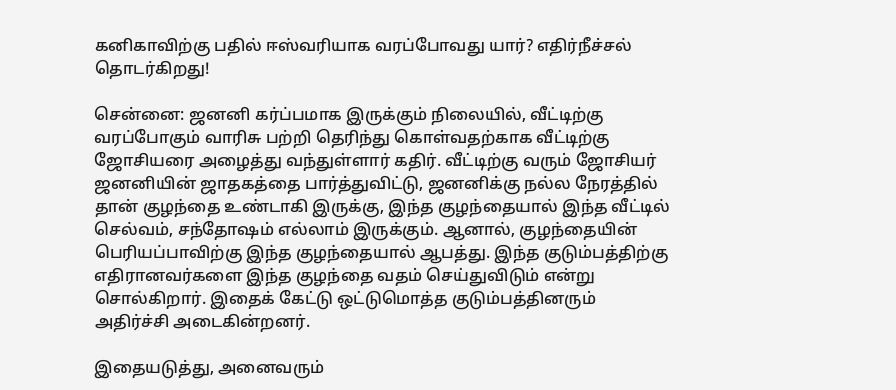கனிகாவிற்கு பதில் ஈஸ்வரியாக வரப்போவது யார்? எதிர்நீச்சல் தொடர்கிறது!

சென்னை: ஜனனி கர்ப்பமாக இருக்கும் நிலையில், வீட்டிற்கு வரப்போகும் வாரிசு பற்றி தெரிந்து கொள்வதற்காக வீட்டிற்கு ஜோசியரை அழைத்து வந்துள்ளார் கதிர். வீட்டிற்கு வரும் ஜோசியர் ஜனனியின் ஜாதகத்தை பார்த்துவிட்டு, ஜனனிக்கு நல்ல நேரத்தில் தான் குழந்தை உண்டாகி இருக்கு, இந்த குழந்தையால் இந்த வீட்டில் செல்வம், சந்தோஷம் எல்லாம் இருக்கும். ஆனால், குழந்தையின் பெரியப்பாவிற்கு இந்த குழந்தையால் ஆபத்து. இந்த குடும்பத்திற்கு எதிரானவர்களை இந்த குழந்தை வதம் செய்துவிடும் என்று சொல்கிறார். இதைக் கேட்டு ஒட்டுமொத்த குடும்பத்தினரும் அதிர்ச்சி அடைகின்றனர்.

இதையடுத்து, அனைவரும்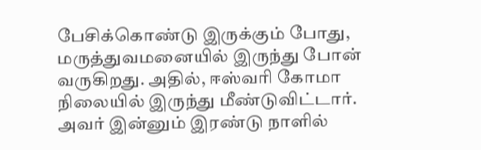பேசிக்கொண்டு இருக்கும் போது, மருத்துவமனையில் இருந்து போன் வருகிறது. அதில், ஈஸ்வரி கோமா நிலையில் இருந்து மீண்டுவிட்டார். அவர் இன்னும் இரண்டு நாளில்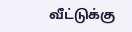வீட்டுக்கு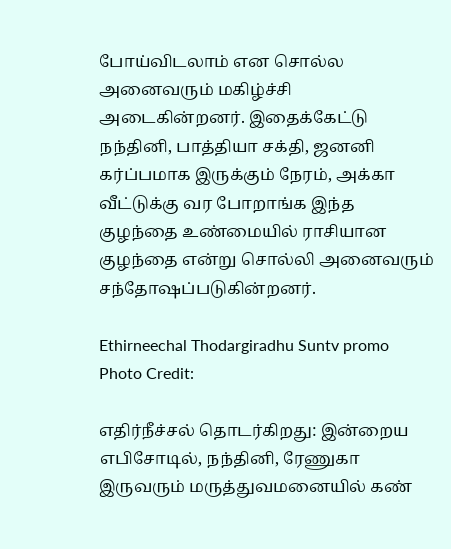போய்விடலாம் என சொல்ல அனைவரும் மகிழ்ச்சி அடைகின்றனர். இதைக்கேட்டு நந்தினி, பாத்தியா சக்தி, ஜனனி கர்ப்பமாக இருக்கும் நேரம், அக்கா வீட்டுக்கு வர போறாங்க இந்த குழந்தை உண்மையில் ராசியான குழந்தை என்று சொல்லி அனைவரும் சந்தோஷப்படுகின்றனர்.

Ethirneechal Thodargiradhu Suntv promo
Photo Credit:

எதிர்நீச்சல் தொடர்கிறது: இன்றைய எபிசோடில், நந்தினி, ரேணுகா இருவரும் மருத்துவமனையில் கண்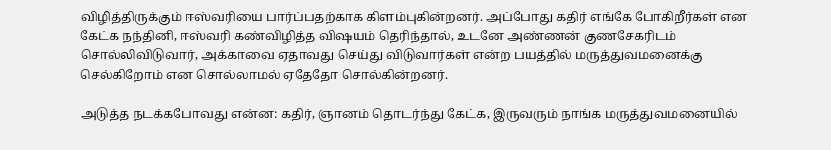விழித்திருக்கும் ஈஸ்வரியை பார்ப்பதற்காக கிளம்புகின்றனர். அப்போது கதிர் எங்கே போகிறீர்கள் என கேட்க நந்தினி, ஈஸ்வரி கண்விழித்த விஷயம் தெரிந்தால், உடனே அண்ணன் குணசேகரிடம் சொல்லிவிடுவார், அக்காவை ஏதாவது செய்து விடுவார்கள் என்ற பயத்தில் மருத்துவமனைக்கு செல்கிறோம் என சொல்லாமல் ஏதேதோ சொல்கின்றனர்.

அடுத்த நடக்கபோவது என்ன: கதிர், ஞானம் தொடர்ந்து கேட்க, இருவரும் நாங்க மருத்துவமனையில்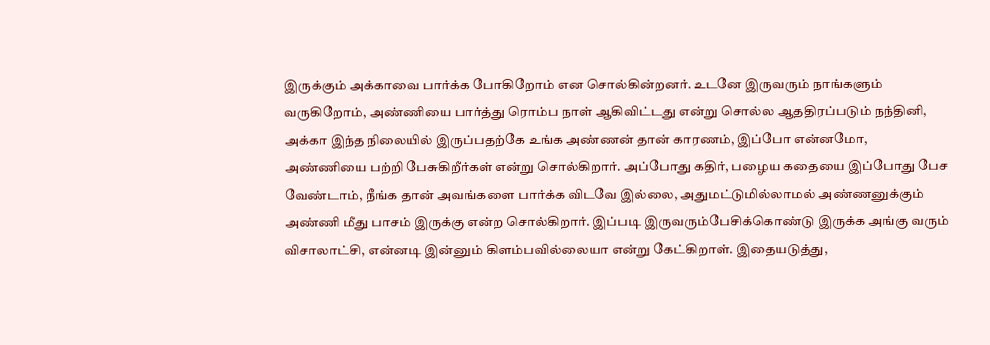இருக்கும் அக்காவை பார்க்க போகிறோம் என சொல்கின்றனர். உடனே இருவரும் நாங்களும் வருகிறோம், அண்ணியை பார்த்து ரொம்ப நாள் ஆகிவிட்டது என்று சொல்ல ஆததிரப்படும் நந்தினி, அக்கா இந்த நிலையில் இருப்பதற்கே உங்க அண்ணன் தான் காரணம், இப்போ என்னமோ, அண்ணியை பற்றி பேசுகிறீர்கள் என்று சொல்கிறார். அப்போது கதிர், பழைய கதையை இப்போது பேச வேண்டாம், நீங்க தான் அவங்களை பார்க்க விடவே இல்லை, அதுமட்டுமில்லாமல் அண்ணனுக்கும் அண்ணி மீது பாசம் இருக்கு என்ற சொல்கிறார். இப்படி இருவரும்பேசிக்கொண்டு இருக்க அங்கு வரும் விசாலாட்சி, என்னடி இன்னும் கிளம்பவில்லையா என்று கேட்கிறாள். இதையடுத்து,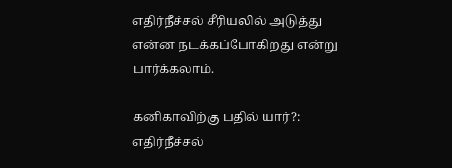எதிர்நீச்சல் சீரியலில் அடுத்து என்ன நடக்கப்போகிறது என்று பார்க்கலாம்.

கனிகாவிற்கு பதில் யார்?: எதிர்நீச்சல்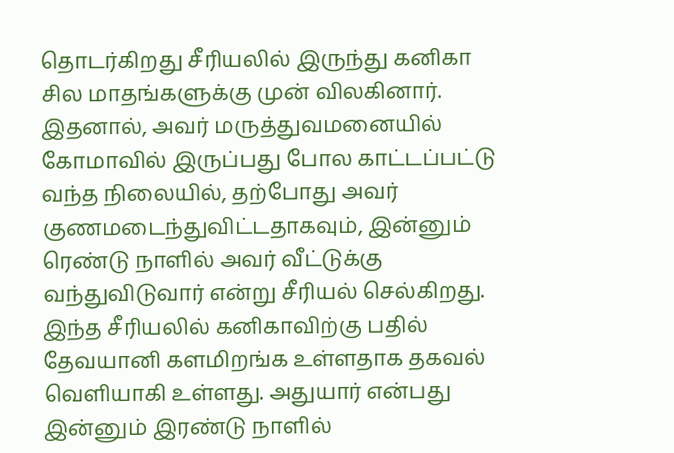தொடர்கிறது சீரியலில் இருந்து கனிகா சில மாதங்களுக்கு முன் விலகினார். இதனால், அவர் மருத்துவமனையில் கோமாவில் இருப்பது போல காட்டப்பட்டு வந்த நிலையில், தற்போது அவர் குணமடைந்துவிட்டதாகவும், இன்னும் ரெண்டு நாளில் அவர் வீட்டுக்கு வந்துவிடுவார் என்று சீரியல் செல்கிறது. இந்த சீரியலில் கனிகாவிற்கு பதில் தேவயானி களமிறங்க உள்ளதாக தகவல் வெளியாகி உள்ளது. அதுயார் என்பது இன்னும் இரண்டு நாளில்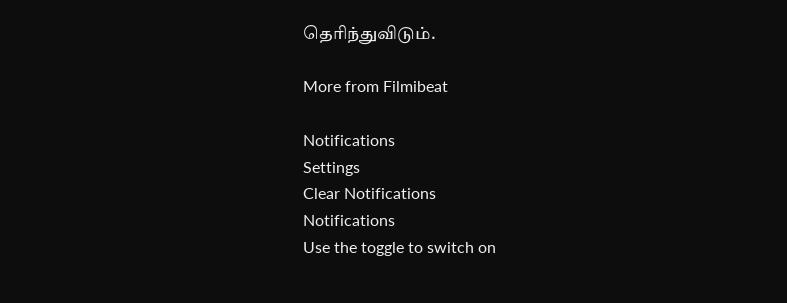தெரிந்துவிடும்.

More from Filmibeat

Notifications
Settings
Clear Notifications
Notifications
Use the toggle to switch on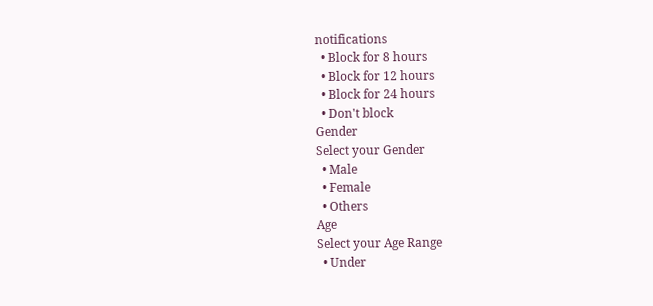notifications
  • Block for 8 hours
  • Block for 12 hours
  • Block for 24 hours
  • Don't block
Gender
Select your Gender
  • Male
  • Female
  • Others
Age
Select your Age Range
  • Under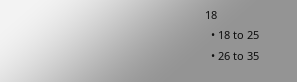18
  • 18 to 25
  • 26 to 35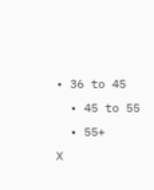• 36 to 45
  • 45 to 55
  • 55+
X